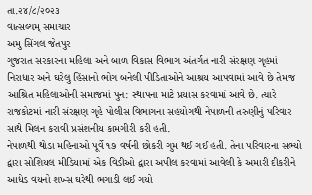તા.૨૪/૮/૨૦૨૩
વાત્સલ્યમ્ સમાચાર
અમુ સિંગલ જેતપુર
ગુજરાત સરકારના મહિલા અને બાળ વિકાસ વિભાગ અંતર્ગત નારી સંરક્ષણ ગૃહમાં નિરાધાર અને ઘરેલુ હિંસાનો ભોગ બનેલી પીડિતાઓને આશ્રય આપવામાં આવે છે તેમજ આશ્રિત મહિલાઓની સમાજમાં પુન: સ્થાપના માટે પ્રયાસ કરવામાં આવે છે. ત્યારે રાજકોટમાં નારી સંરક્ષણ ગૃહે પોલીસ વિભાગના સહયોગથી નેપાળની તરુણીનું પરિવાર સાથે મિલન કરાવી પ્રસંશનીય કામગીરી કરી હતી.
નેપાળથી થોડા મહિનાઓ પૂર્વે ૧૭ વર્ષની છોકરી ગુમ થઈ ગઈ હતી. તેના પરિવારના સભ્યો દ્વારા સોશિયલ મીડિયામાં એક વિડીઓ દ્વારા અપીલ કરવામાં આવેલી કે અમારી દીકરીને આધેડ વયનો શખ્સ ઘરેથી ભગાડી લઈ ગયો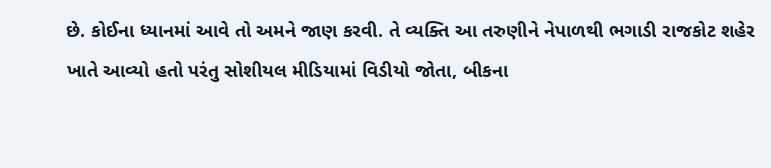છે. કોઈના ધ્યાનમાં આવે તો અમને જાણ કરવી. તે વ્યક્તિ આ તરુણીને નેપાળથી ભગાડી રાજકોટ શહેર ખાતે આવ્યો હતો પરંતુ સોશીયલ મીડિયામાં વિડીયો જોતા, બીકના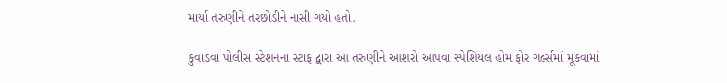માર્યા તરુણીને તરછોડીને નાસી ગયો હતો.

કુવાડવા પોલીસ સ્ટેશનના સ્ટાફ દ્વારા આ તરુણીને આશરો આપવા સ્પેશિયલ હોમ ફોર ગર્લ્સમાં મૂકવામાં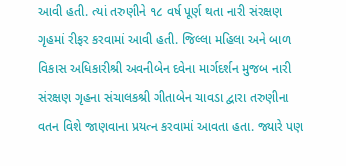આવી હતી. ત્યાં તરુણીને ૧૮ વર્ષ પૂર્ણ થતા નારી સંરક્ષણ ગૃહમાં રીફર કરવામાં આવી હતી. જિલ્લા મહિલા અને બાળ વિકાસ અધિકારીશ્રી અવનીબેન દવેના માર્ગદર્શન મુજબ નારી સંરક્ષણ ગૃહના સંચાલકશ્રી ગીતાબેન ચાવડા દ્વારા તરુણીના વતન વિશે જાણવાના પ્રયત્ન કરવામાં આવતા હતા. જ્યારે પણ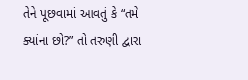તેને પૂછવામાં આવતું કે “તમે ક્યાંના છો?” તો તરુણી દ્વારા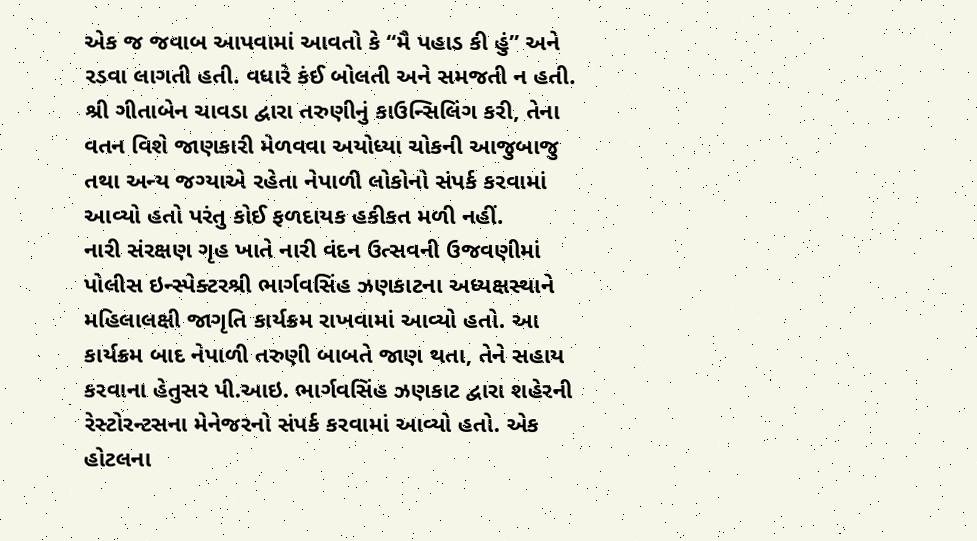એક જ જવાબ આપવામાં આવતો કે “મૈ પહાડ કી હું” અને રડવા લાગતી હતી. વધારે કંઈ બોલતી અને સમજતી ન હતી. શ્રી ગીતાબેન ચાવડા દ્વારા તરુણીનું કાઉન્સિલિંગ કરી, તેના વતન વિશે જાણકારી મેળવવા અયોધ્યા ચોકની આજુબાજુ તથા અન્ય જગ્યાએ રહેતા નેપાળી લોકોનો સંપર્ક કરવામાં આવ્યો હતો પરંતુ કોઈ ફળદાયક હકીકત મળી નહીં.
નારી સંરક્ષણ ગૃહ ખાતે નારી વંદન ઉત્સવની ઉજવણીમાં પોલીસ ઇન્સ્પેક્ટરશ્રી ભાર્ગવસિંહ ઝણકાટના અધ્યક્ષસ્થાને મહિલાલક્ષી જાગૃતિ કાર્યક્રમ રાખવામાં આવ્યો હતો. આ કાર્યક્રમ બાદ નેપાળી તરુણી બાબતે જાણ થતા, તેને સહાય કરવાના હેતુસર પી.આઇ. ભાર્ગવસિંહ ઝણકાટ દ્વારા શહેરની રેસ્ટોરન્ટસના મેનેજરનો સંપર્ક કરવામાં આવ્યો હતો. એક હોટલના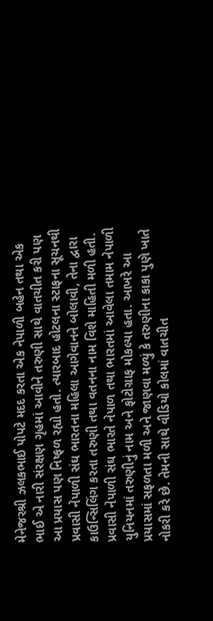મેનેજરશ્રી ઝલકભાઈ પોપટે મદદ કરતા એક નેપાળી બહેન તથા એક ભાઈ એ નારી સંરક્ષણ ગૃહમાં આવીને તરુણી સાથે વાતચીત કરી પણ આ પ્રયાસ પણ નિષ્ફળ રહ્યો હતો. ત્યારબાદ હોટલના સ્ટાફના સૂચનથી પ્રવાસી નેપાળી સંઘ ભારતના મહિલા આગેવાનને બોલાવી, તેના દ્વારા કાઉન્સિલિંગ કરતા તરુણી તથા વતનના નામ વિશે માહિતી મળી હતી.
પ્રવાસી નેપાળી સંઘ ભારતે નેપાળ તથા ભારતમાં આવેલા તમામ નેપાળી યુનિયનમાં તરુણીનું નામ અને ફોટોગ્રાફ મોકલ્યા હતા. આખરે આ પ્રયાસમાં સફળતા મળી અને જાણવા મળ્યું કે તરુણીના કાકા પુણે ખાતે નોકરી કરે છે. તેમની સાથે વીડિયો કોલમાં વાતચીત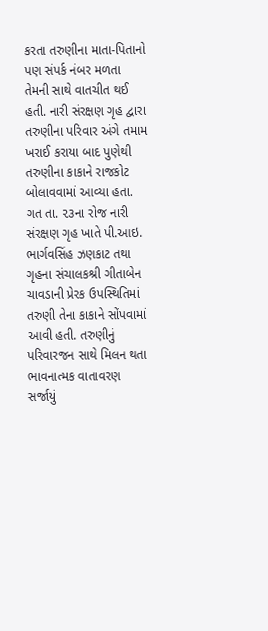કરતા તરુણીના માતા-પિતાનો પણ સંપર્ક નંબર મળતા તેમની સાથે વાતચીત થઈ હતી. નારી સંરક્ષણ ગૃહ દ્વારા તરુણીના પરિવાર અંગે તમામ ખરાઈ કરાયા બાદ પુણેથી તરુણીના કાકાને રાજકોટ બોલાવવામાં આવ્યા હતા.
ગત તા. ૨૩ના રોજ નારી સંરક્ષણ ગૃહ ખાતે પી.આઇ. ભાર્ગવસિંહ ઝણકાટ તથા ગૃહના સંચાલકશ્રી ગીતાબેન ચાવડાની પ્રેરક ઉપસ્થિતિમાં તરુણી તેના કાકાને સોંપવામાં આવી હતી. તરુણીનું પરિવારજન સાથે મિલન થતા ભાવનાત્મક વાતાવરણ સર્જાયું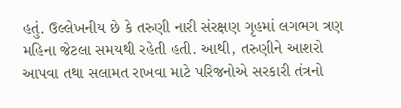હતું. ઉલ્લેખનીય છે કે તરુણી નારી સંરક્ષણ ગૃહમાં લગભગ ત્રણ મહિના જેટલા સમયથી રહેતી હતી. આથી, તરુણીને આશરો આપવા તથા સલામત રાખવા માટે પરિજનોએ સરકારી તંત્રનો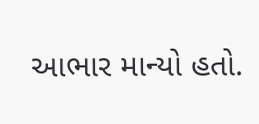આભાર માન્યો હતો.